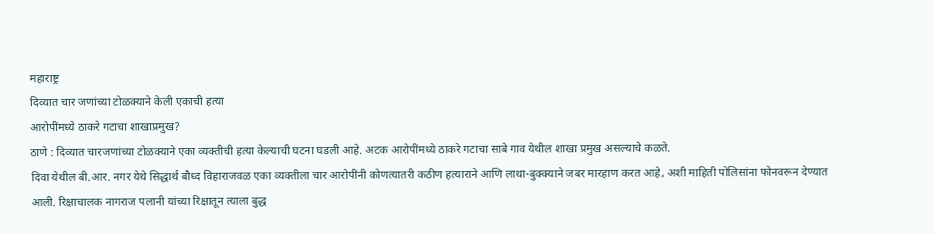महाराष्ट्र
दिव्यात चार जणांच्या टोळक्याने केली एकाची हत्या
आरोपींमध्ये ठाकरे गटाचा शाखाप्रमुख?
ठाणे : दिव्यात चारजणांच्या टोळक्याने एका व्यक्तीची हत्या केल्याची घटना घडली आहे. अटक आरोपींमध्ये ठाकरे गटाचा साबे गाव येथील शाखा प्रमुख असल्याचे कळते.
दिवा येथील बी.आर. नगर येथे सिद्धार्थ बौध्द विहाराजवळ एका व्यक्तीला चार आरोपींनी कोणत्यातरी कठीण हत्याराने आणि लाथा-बुक्क्याने जबर मारहाण करत आहे, अशी माहिती पोलिसांना फोनवरून देण्यात आली. रिक्षाचालक नागराज पलानी यांच्या रिक्षातून त्याला बुद्ध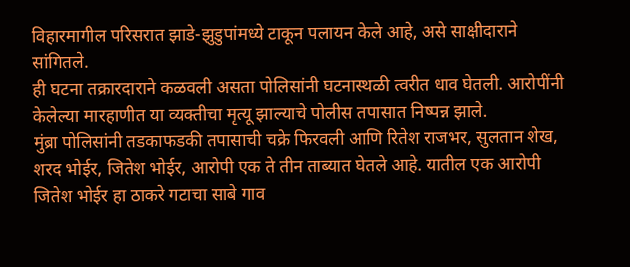विहारमागील परिसरात झाडे-झुडुपांमध्ये टाकून पलायन केले आहे, असे साक्षीदाराने सांगितले.
ही घटना तक्रारदाराने कळवली असता पोलिसांनी घटनास्थळी त्वरीत धाव घेतली. आरोपींनी केलेल्या मारहाणीत या व्यक्तीचा मृत्यू झाल्याचे पोलीस तपासात निष्पन्न झाले.
मुंब्रा पोलिसांनी तडकाफडकी तपासाची चक्रे फिरवली आणि रितेश राजभर, सुलतान शेख, शरद भोईर, जितेश भोईर, आरोपी एक ते तीन ताब्यात घेतले आहे. यातील एक आरोपी जितेश भोईर हा ठाकरे गटाचा साबे गाव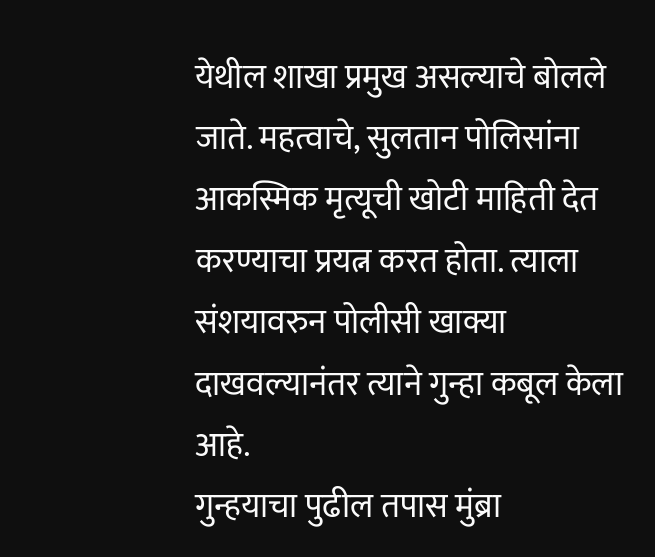येथील शाखा प्रमुख असल्याचे बोलले जाते. महत्वाचे, सुलतान पोलिसांना आकस्मिक मृत्यूची खोटी माहिती देत करण्याचा प्रयत्न करत होता. त्याला संशयावरुन पोलीसी खाक्या दाखवल्यानंतर त्याने गुन्हा कबूल केला आहे.
गुन्हयाचा पुढील तपास मुंब्रा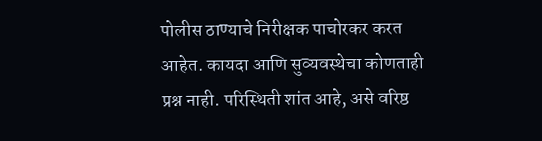पोलीस ठाण्याचे निरीक्षक पाचोरकर करत आहेत. कायदा आणि सुव्यवस्थेचा कोणताही प्रश्न नाही. परिस्थिती शांत आहे, असे वरिष्ठ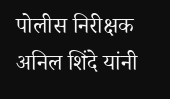पोलीस निरीक्षक अनिल शिंदे यांनी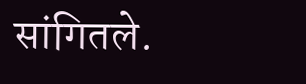सांगितले.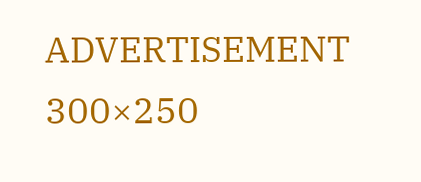ADVERTISEMENT 300×250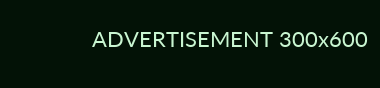ADVERTISEMENT 300x600